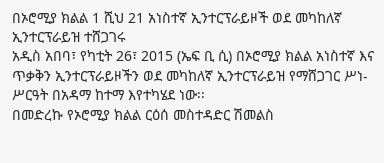በኦሮሚያ ክልል 1 ሺህ 21 አነስተኛ ኢንተርፕራይዞች ወደ መካከለኛ ኢንተርፕራይዝ ተሸጋገሩ
አዲስ አበባ፣ የካቲት 26፣ 2015 (ኤፍ ቢ ሲ) በኦሮሚያ ክልል አነስተኛ እና ጥቃቅን ኢንተርፕራይዞችን ወደ መካከለኛ ኢንተርፕራይዝ የማሸጋገር ሥነ-ሥርዓት በአዳማ ከተማ እየተካሄደ ነው፡፡
በመድረኩ የኦሮሚያ ክልል ርዕሰ መስተዳድር ሽመልስ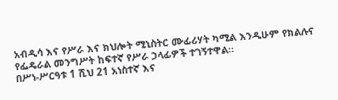አብዲሳ እና የሥራ እና ክህሎት ሚኒስትር ሙፊሪሃት ካሚል እንዲሁም የክልሉና የፌዴራል መንግሥት ከፍተኛ የሥራ ኃላፊዎች ተገኝተዋል፡፡
በሥነ-ሥርዓቱ 1 ሺህ 21 አነስተኛ እና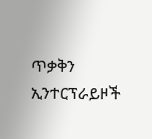ጥቃቅን ኢንተርፕራይዞች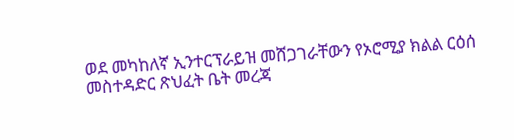ወደ መካከለኛ ኢንተርፕራይዝ መሸጋገራቸውን የኦሮሚያ ክልል ርዕሰ መስተዳድር ጽህፈት ቤት መረጃ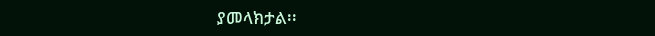ያመላክታል፡፡